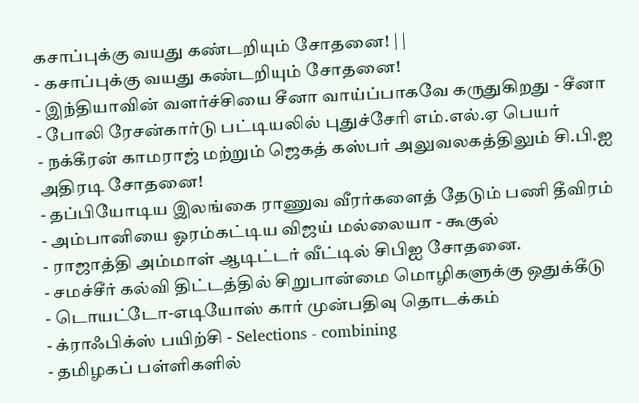கசாப்புக்கு வயது கண்டறியும் சோதனை! | |
- கசாப்புக்கு வயது கண்டறியும் சோதனை!
- இந்தியாவின் வளர்ச்சியை சீனா வாய்ப்பாகவே கருதுகிறது - சீனா
- போலி ரேசன்கார்டு பட்டியலில் புதுச்சேரி எம்.எல்.ஏ பெயர்
- நக்கீரன் காமராஜ் மற்றும் ஜெகத் கஸ்பர் அலுவலகத்திலும் சி.பி.ஐ அதிரடி சோதனை!
- தப்பியோடிய இலங்கை ராணுவ வீரர்களைத் தேடும் பணி தீவிரம்
- அம்பானியை ஓரம்கட்டிய விஜய் மல்லையா - கூகுல்
- ராஜாத்தி அம்மாள் ஆடிட்டர் வீட்டில் சிபிஐ சோதனை.
- சமச்சீர் கல்வி திட்டத்தில் சிறுபான்மை மொழிகளுக்கு ஒதுக்கீடு
- டொயட்டோ-எடியோஸ் கார் முன்பதிவு தொடக்கம்
- க்ராஃபிக்ஸ் பயிற்சி - Selections - combining
- தமிழகப் பள்ளிகளில்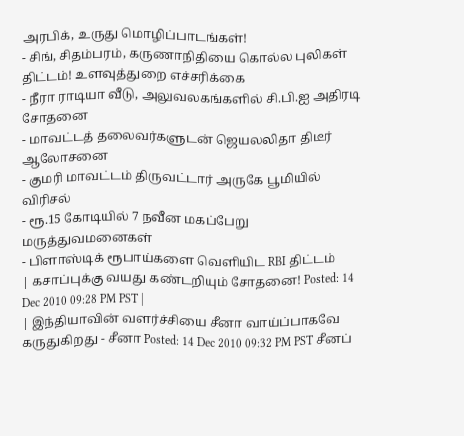அரபிக், உருது மொழிப்பாடங்கள்!
- சிங், சிதம்பரம், கருணாநிதியை கொல்ல புலிகள் திட்டம்! உளவுத்துறை எச்சரிக்கை
- நீரா ராடியா வீடு, அலுவலகங்களில் சி.பி.ஐ அதிரடி சோதனை
- மாவட்டத் தலைவர்களுடன் ஜெயலலிதா திடீர் ஆலோசனை
- குமரி மாவட்டம் திருவட்டார் அருகே பூமியில் விரிசல்
- ரூ.15 கோடியில் 7 நவீன மகப்பேறு மருத்துவமனைகள்
- பிளாஸ்டிக் ரூபாய்களை வெளியிட RBI திட்டம்
| கசாப்புக்கு வயது கண்டறியும் சோதனை! Posted: 14 Dec 2010 09:28 PM PST |
| இந்தியாவின் வளர்ச்சியை சீனா வாய்ப்பாகவே கருதுகிறது - சீனா Posted: 14 Dec 2010 09:32 PM PST சீனப்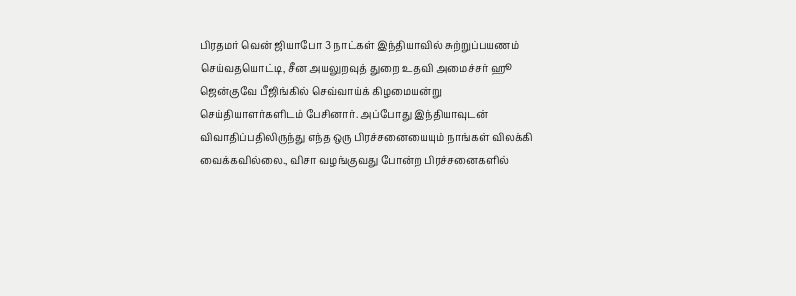பிரதமர் வென் ஜியாபோ 3 நாட்கள் இந்தியாவில் சுற்றுப்பயணம் செய்வதயொட்டி, சீன அயலுறவுத் துறை உதவி அமைச்சர் ஹூ ஜென்குவே பீஜிங்கில் செவ்வாய்க் கிழமையன்று செய்தியாளர்களிடம் பேசினார். அப்போது இந்தியாவுடன் விவாதிப்பதிலிருந்து எந்த ஒரு பிரச்சனையையும் நாங்கள் விலக்கி வைக்கவில்லை., விசா வழங்குவது போன்ற பிரச்சனைகளில்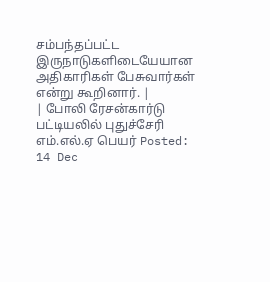சம்பந்தப்பட்ட இருநாடுகளிடையேயான அதிகாரிகள் பேசுவார்கள் என்று கூறினார். |
| போலி ரேசன்கார்டு பட்டியலில் புதுச்சேரி எம்.எல்.ஏ பெயர் Posted: 14 Dec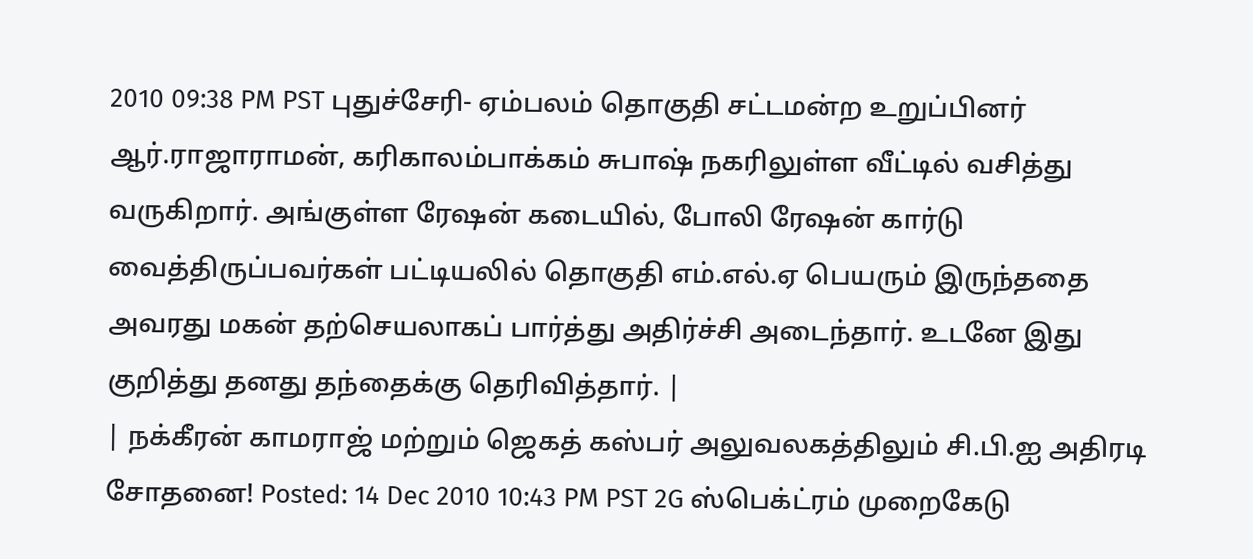2010 09:38 PM PST புதுச்சேரி- ஏம்பலம் தொகுதி சட்டமன்ற உறுப்பினர் ஆர்.ராஜாராமன், கரிகாலம்பாக்கம் சுபாஷ் நகரிலுள்ள வீட்டில் வசித்து வருகிறார். அங்குள்ள ரேஷன் கடையில், போலி ரேஷன் கார்டு வைத்திருப்பவர்கள் பட்டியலில் தொகுதி எம்.எல்.ஏ பெயரும் இருந்ததை அவரது மகன் தற்செயலாகப் பார்த்து அதிர்ச்சி அடைந்தார். உடனே இது குறித்து தனது தந்தைக்கு தெரிவித்தார். |
| நக்கீரன் காமராஜ் மற்றும் ஜெகத் கஸ்பர் அலுவலகத்திலும் சி.பி.ஐ அதிரடி சோதனை! Posted: 14 Dec 2010 10:43 PM PST 2G ஸ்பெக்ட்ரம் முறைகேடு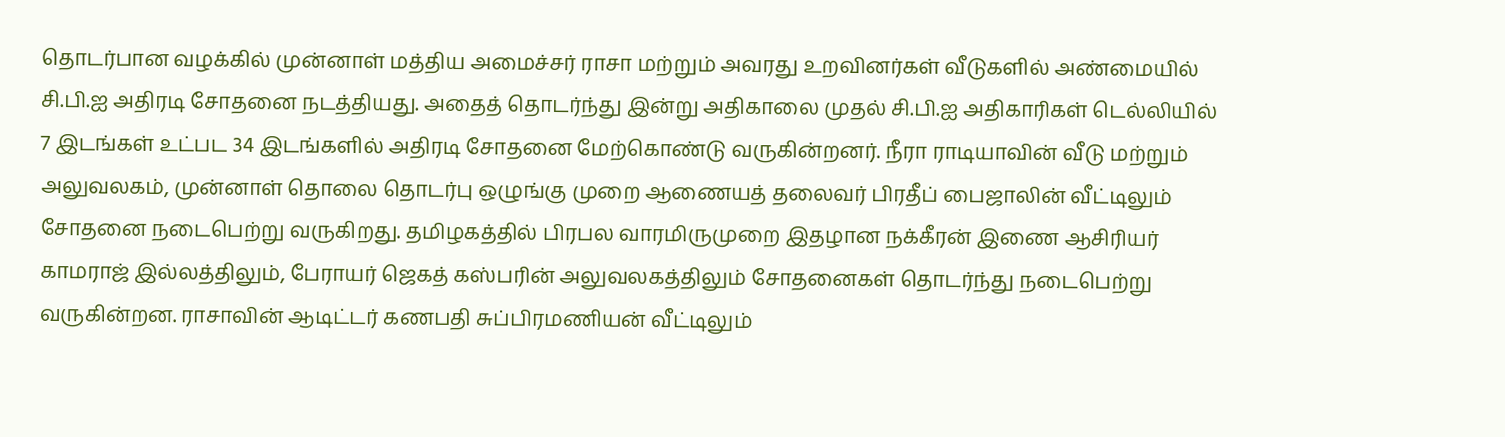தொடர்பான வழக்கில் முன்னாள் மத்திய அமைச்சர் ராசா மற்றும் அவரது உறவினர்கள் வீடுகளில் அண்மையில் சி.பி.ஐ அதிரடி சோதனை நடத்தியது. அதைத் தொடர்ந்து இன்று அதிகாலை முதல் சி.பி.ஐ அதிகாரிகள் டெல்லியில் 7 இடங்கள் உட்பட 34 இடங்களில் அதிரடி சோதனை மேற்கொண்டு வருகின்றனர். நீரா ராடியாவின் வீடு மற்றும் அலுவலகம், முன்னாள் தொலை தொடர்பு ஒழுங்கு முறை ஆணையத் தலைவர் பிரதீப் பைஜாலின் வீட்டிலும் சோதனை நடைபெற்று வருகிறது. தமிழகத்தில் பிரபல வாரமிருமுறை இதழான நக்கீரன் இணை ஆசிரியர் காமராஜ் இல்லத்திலும், பேராயர் ஜெகத் கஸ்பரின் அலுவலகத்திலும் சோதனைகள் தொடர்ந்து நடைபெற்று வருகின்றன. ராசாவின் ஆடிட்டர் கணபதி சுப்பிரமணியன் வீட்டிலும்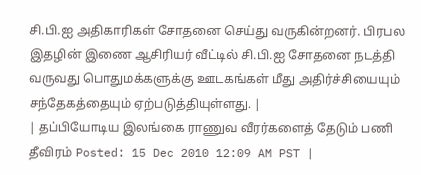சி.பி.ஐ அதிகாரிகள் சோதனை செய்து வருகின்றனர். பிரபல இதழின் இணை ஆசிரியர் வீட்டில் சி.பி.ஐ சோதனை நடத்தி வருவது பொதுமக்களுக்கு ஊடகங்கள் மீது அதிர்ச்சியையும் சந்தேகத்தையும் ஏற்படுத்தியுள்ளது. |
| தப்பியோடிய இலங்கை ராணுவ வீரர்களைத் தேடும் பணி தீவிரம் Posted: 15 Dec 2010 12:09 AM PST |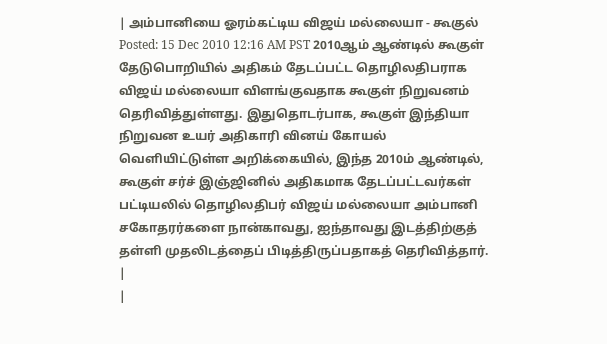| அம்பானியை ஓரம்கட்டிய விஜய் மல்லையா - கூகுல் Posted: 15 Dec 2010 12:16 AM PST 2010ஆம் ஆண்டில் கூகுள் தேடுபொறியில் அதிகம் தேடப்பட்ட தொழிலதிபராக விஜய் மல்லையா விளங்குவதாக கூகுள் நிறுவனம் தெரிவித்துள்ளது. இதுதொடர்பாக, கூகுள் இந்தியா நிறுவன உயர் அதிகாரி வினய் கோயல் வெளியிட்டுள்ள அறிக்கையில், இந்த 2010ம் ஆண்டில், கூகுள் சர்ச் இஞ்ஜினில் அதிகமாக தேடப்பட்டவர்கள் பட்டியலில் தொழிலதிபர் விஜய் மல்லையா அம்பானி சகோதரர்களை நான்காவது, ஐந்தாவது இடத்திற்குத் தள்ளி முதலிடத்தைப் பிடித்திருப்பதாகத் தெரிவித்தார். |
|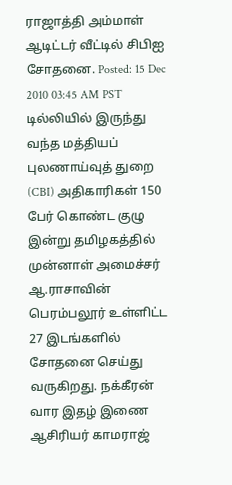ராஜாத்தி அம்மாள் ஆடிட்டர் வீட்டில் சிபிஐ சோதனை. Posted: 15 Dec 2010 03:45 AM PST டில்லியில் இருந்து வந்த மத்தியப் புலணாய்வுத் துறை (CBI) அதிகாரிகள் 150 பேர் கொண்ட குழு இன்று தமிழகத்தில் முன்னாள் அமைச்சர் ஆ.ராசாவின் பெரம்பலூர் உள்ளிட்ட 27 இடங்களில் சோதனை செய்து வருகிறது. நக்கீரன் வார இதழ் இணை ஆசிரியர் காமராஜ்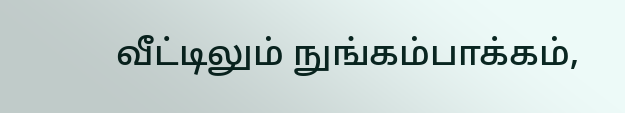வீட்டிலும் நுங்கம்பாக்கம்,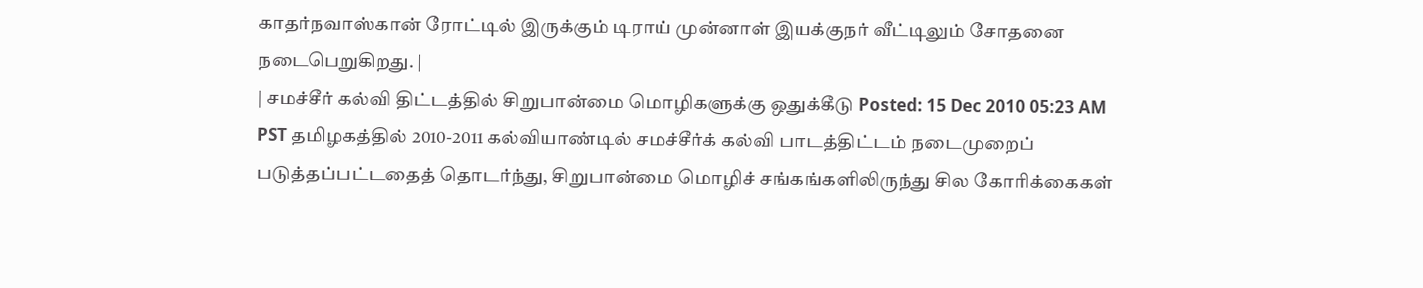காதர்நவாஸ்கான் ரோட்டில் இருக்கும் டிராய் முன்னாள் இயக்குநர் வீட்டிலும் சோதனை நடைபெறுகிறது. |
| சமச்சீர் கல்வி திட்டத்தில் சிறுபான்மை மொழிகளுக்கு ஒதுக்கீடு Posted: 15 Dec 2010 05:23 AM PST தமிழகத்தில் 2010-2011 கல்வியாண்டில் சமச்சீர்க் கல்வி பாடத்திட்டம் நடைமுறைப் படுத்தப்பட்டதைத் தொடர்ந்து, சிறுபான்மை மொழிச் சங்கங்களிலிருந்து சில கோரிக்கைகள்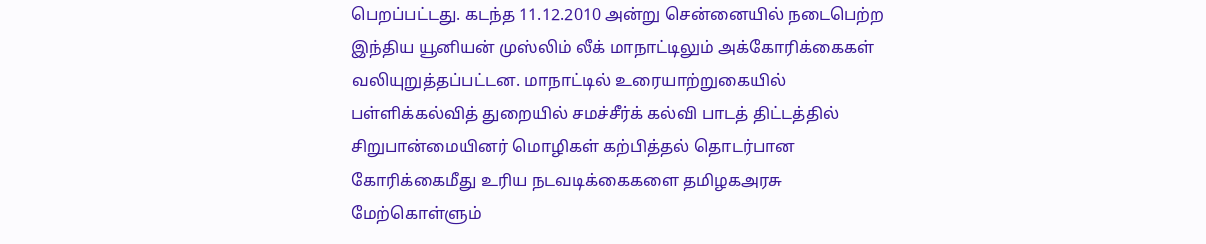பெறப்பட்டது. கடந்த 11.12.2010 அன்று சென்னையில் நடைபெற்ற இந்திய யூனியன் முஸ்லிம் லீக் மாநாட்டிலும் அக்கோரிக்கைகள் வலியுறுத்தப்பட்டன. மாநாட்டில் உரையாற்றுகையில் பள்ளிக்கல்வித் துறையில் சமச்சீர்க் கல்வி பாடத் திட்டத்தில் சிறுபான்மையினர் மொழிகள் கற்பித்தல் தொடர்பான கோரிக்கைமீது உரிய நடவடிக்கைகளை தமிழகஅரசு மேற்கொள்ளும்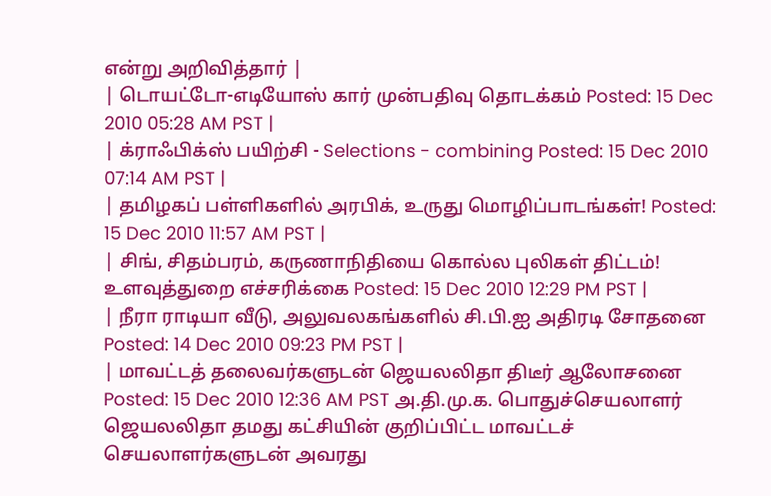என்று அறிவித்தார் |
| டொயட்டோ-எடியோஸ் கார் முன்பதிவு தொடக்கம் Posted: 15 Dec 2010 05:28 AM PST |
| க்ராஃபிக்ஸ் பயிற்சி - Selections - combining Posted: 15 Dec 2010 07:14 AM PST |
| தமிழகப் பள்ளிகளில் அரபிக், உருது மொழிப்பாடங்கள்! Posted: 15 Dec 2010 11:57 AM PST |
| சிங், சிதம்பரம், கருணாநிதியை கொல்ல புலிகள் திட்டம்! உளவுத்துறை எச்சரிக்கை Posted: 15 Dec 2010 12:29 PM PST |
| நீரா ராடியா வீடு, அலுவலகங்களில் சி.பி.ஐ அதிரடி சோதனை Posted: 14 Dec 2010 09:23 PM PST |
| மாவட்டத் தலைவர்களுடன் ஜெயலலிதா திடீர் ஆலோசனை Posted: 15 Dec 2010 12:36 AM PST அ.தி.மு.க. பொதுச்செயலாளர் ஜெயலலிதா தமது கட்சியின் குறிப்பிட்ட மாவட்டச் செயலாளர்களுடன் அவரது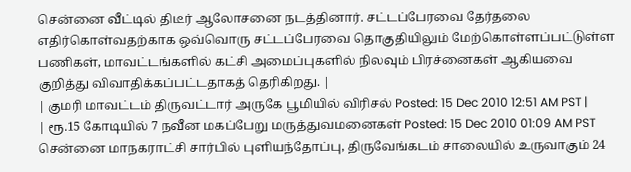சென்னை வீட்டில் திடீர் ஆலோசனை நடத்தினார். சட்டப்பேரவை தேர்தலை எதிர்கொள்வதற்காக ஒவ்வொரு சட்டப்பேரவை தொகுதியிலும் மேற்கொள்ளப்பட்டுள்ள பணிகள், மாவட்டங்களில் கட்சி அமைப்புகளில் நிலவும் பிரச்னைகள் ஆகியவை குறித்து விவாதிக்கப்பட்டதாகத் தெரிகிறது. |
| குமரி மாவட்டம் திருவட்டார் அருகே பூமியில் விரிசல் Posted: 15 Dec 2010 12:51 AM PST |
| ரூ.15 கோடியில் 7 நவீன மகப்பேறு மருத்துவமனைகள் Posted: 15 Dec 2010 01:09 AM PST சென்னை மாநகராட்சி சார்பில் புளியந்தோப்பு, திருவேங்கடம் சாலையில் உருவாகும் 24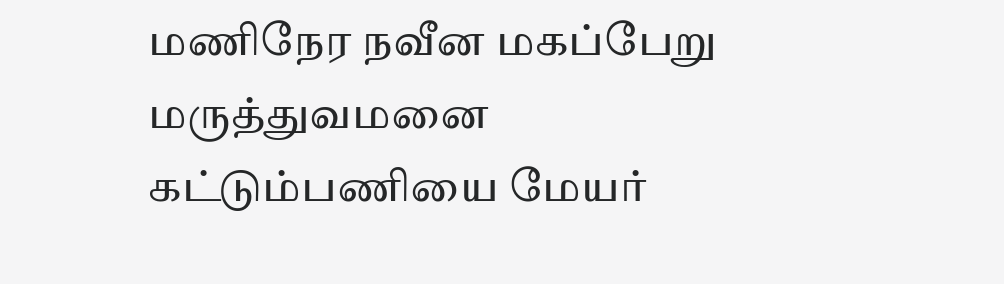மணிநேர நவீன மகப்பேறு மருத்துவமனை கட்டும்பணியை மேயர்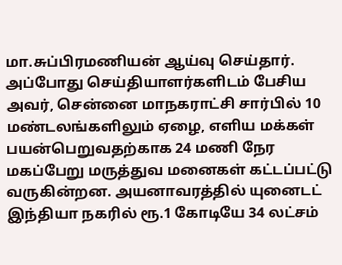மா.சுப்பிரமணியன் ஆய்வு செய்தார். அப்போது செய்தியாளர்களிடம் பேசிய அவர், சென்னை மாநகராட்சி சார்பில் 10 மண்டலங்களிலும் ஏழை, எளிய மக்கள் பயன்பெறுவதற்காக 24 மணி நேர மகப்பேறு மருத்துவ மனைகள் கட்டப்பட்டு வருகின்றன. அயனாவரத்தில் யுனைடட் இந்தியா நகரில் ரூ.1 கோடியே 34 லட்சம்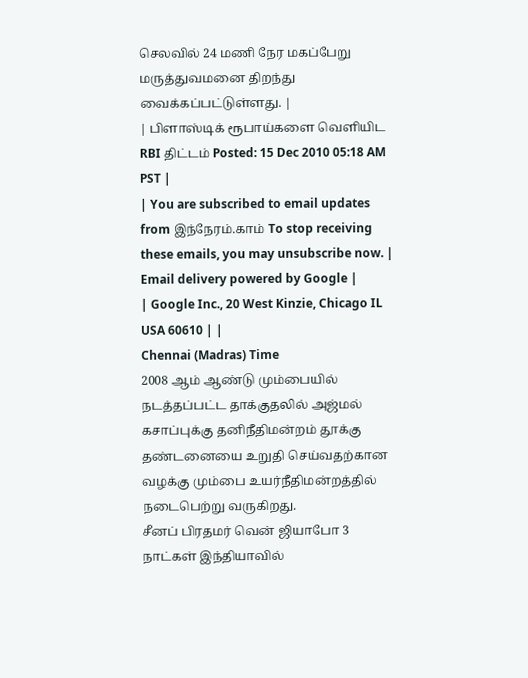செலவில் 24 மணி நேர மகப்பேறு மருத்துவமனை திறந்து வைக்கப்பட்டுள்ளது. |
| பிளாஸ்டிக் ரூபாய்களை வெளியிட RBI திட்டம் Posted: 15 Dec 2010 05:18 AM PST |
| You are subscribed to email updates from இந்நேரம்.காம் To stop receiving these emails, you may unsubscribe now. | Email delivery powered by Google |
| Google Inc., 20 West Kinzie, Chicago IL USA 60610 | |
Chennai (Madras) Time
2008 ஆம் ஆண்டு மும்பையில் நடத்தப்பட்ட தாக்குதலில் அஜ்மல் கசாப்புக்கு தனிநீதிமன்றம் தூக்கு தண்டனையை உறுதி செய்வதற்கான வழக்கு மும்பை உயர்நீதிமன்றத்தில் நடைபெற்று வருகிறது.
சீனப் பிரதமர் வென் ஜியாபோ 3 நாட்கள் இந்தியாவில்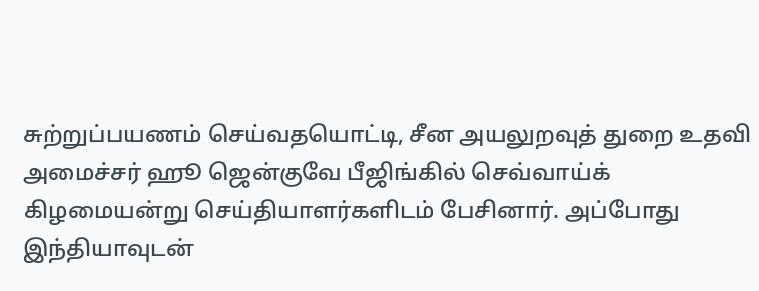சுற்றுப்பயணம் செய்வதயொட்டி, சீன அயலுறவுத் துறை உதவி அமைச்சர் ஹூ ஜென்குவே பீஜிங்கில் செவ்வாய்க் கிழமையன்று செய்தியாளர்களிடம் பேசினார். அப்போது இந்தியாவுடன்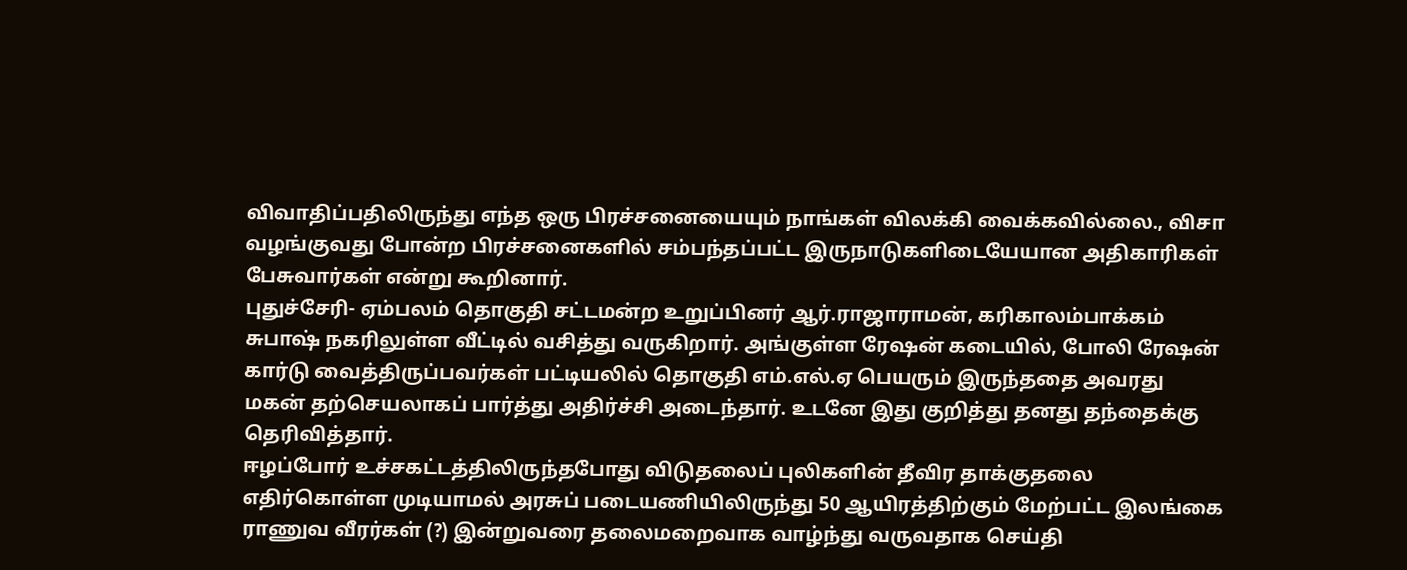விவாதிப்பதிலிருந்து எந்த ஒரு பிரச்சனையையும் நாங்கள் விலக்கி வைக்கவில்லை., விசா வழங்குவது போன்ற பிரச்சனைகளில் சம்பந்தப்பட்ட இருநாடுகளிடையேயான அதிகாரிகள் பேசுவார்கள் என்று கூறினார்.
புதுச்சேரி- ஏம்பலம் தொகுதி சட்டமன்ற உறுப்பினர் ஆர்.ராஜாராமன், கரிகாலம்பாக்கம் சுபாஷ் நகரிலுள்ள வீட்டில் வசித்து வருகிறார். அங்குள்ள ரேஷன் கடையில், போலி ரேஷன் கார்டு வைத்திருப்பவர்கள் பட்டியலில் தொகுதி எம்.எல்.ஏ பெயரும் இருந்ததை அவரது மகன் தற்செயலாகப் பார்த்து அதிர்ச்சி அடைந்தார். உடனே இது குறித்து தனது தந்தைக்கு தெரிவித்தார்.
ஈழப்போர் உச்சகட்டத்திலிருந்தபோது விடுதலைப் புலிகளின் தீவிர தாக்குதலை எதிர்கொள்ள முடியாமல் அரசுப் படையணியிலிருந்து 50 ஆயிரத்திற்கும் மேற்பட்ட இலங்கை ராணுவ வீரர்கள் (?) இன்றுவரை தலைமறைவாக வாழ்ந்து வருவதாக செய்தி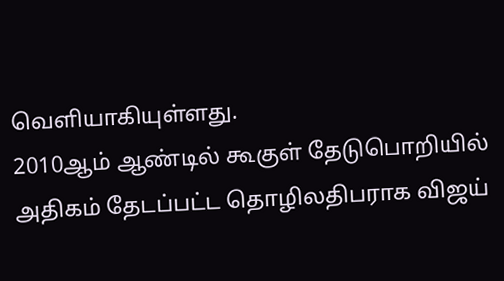வெளியாகியுள்ளது.
2010ஆம் ஆண்டில் கூகுள் தேடுபொறியில் அதிகம் தேடப்பட்ட தொழிலதிபராக விஜய்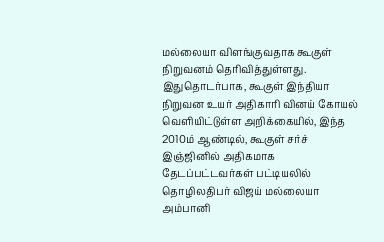மல்லையா விளங்குவதாக கூகுள் நிறுவனம் தெரிவித்துள்ளது. இதுதொடர்பாக, கூகுள் இந்தியா நிறுவன உயர் அதிகாரி வினய் கோயல் வெளியிட்டுள்ள அறிக்கையில், இந்த 2010ம் ஆண்டில், கூகுள் சர்ச் இஞ்ஜினில் அதிகமாக தேடப்பட்டவர்கள் பட்டியலில் தொழிலதிபர் விஜய் மல்லையா அம்பானி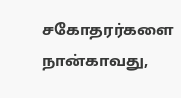சகோதரர்களை நான்காவது,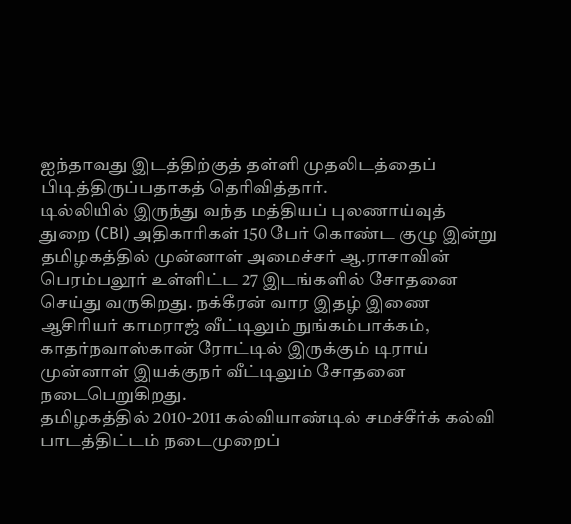ஐந்தாவது இடத்திற்குத் தள்ளி முதலிடத்தைப் பிடித்திருப்பதாகத் தெரிவித்தார்.
டில்லியில் இருந்து வந்த மத்தியப் புலணாய்வுத் துறை (CBI) அதிகாரிகள் 150 பேர் கொண்ட குழு இன்று தமிழகத்தில் முன்னாள் அமைச்சர் ஆ.ராசாவின் பெரம்பலூர் உள்ளிட்ட 27 இடங்களில் சோதனை செய்து வருகிறது. நக்கீரன் வார இதழ் இணை ஆசிரியர் காமராஜ் வீட்டிலும் நுங்கம்பாக்கம், காதர்நவாஸ்கான் ரோட்டில் இருக்கும் டிராய் முன்னாள் இயக்குநர் வீட்டிலும் சோதனை நடைபெறுகிறது.
தமிழகத்தில் 2010-2011 கல்வியாண்டில் சமச்சீர்க் கல்வி பாடத்திட்டம் நடைமுறைப்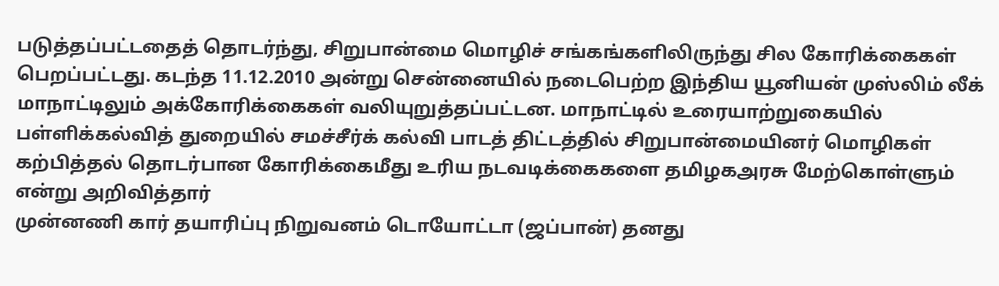படுத்தப்பட்டதைத் தொடர்ந்து, சிறுபான்மை மொழிச் சங்கங்களிலிருந்து சில கோரிக்கைகள் பெறப்பட்டது. கடந்த 11.12.2010 அன்று சென்னையில் நடைபெற்ற இந்திய யூனியன் முஸ்லிம் லீக் மாநாட்டிலும் அக்கோரிக்கைகள் வலியுறுத்தப்பட்டன. மாநாட்டில் உரையாற்றுகையில் பள்ளிக்கல்வித் துறையில் சமச்சீர்க் கல்வி பாடத் திட்டத்தில் சிறுபான்மையினர் மொழிகள் கற்பித்தல் தொடர்பான கோரிக்கைமீது உரிய நடவடிக்கைகளை தமிழகஅரசு மேற்கொள்ளும் என்று அறிவித்தார்
முன்னணி கார் தயாரிப்பு நிறுவனம் டொயோட்டா (ஜப்பான்) தனது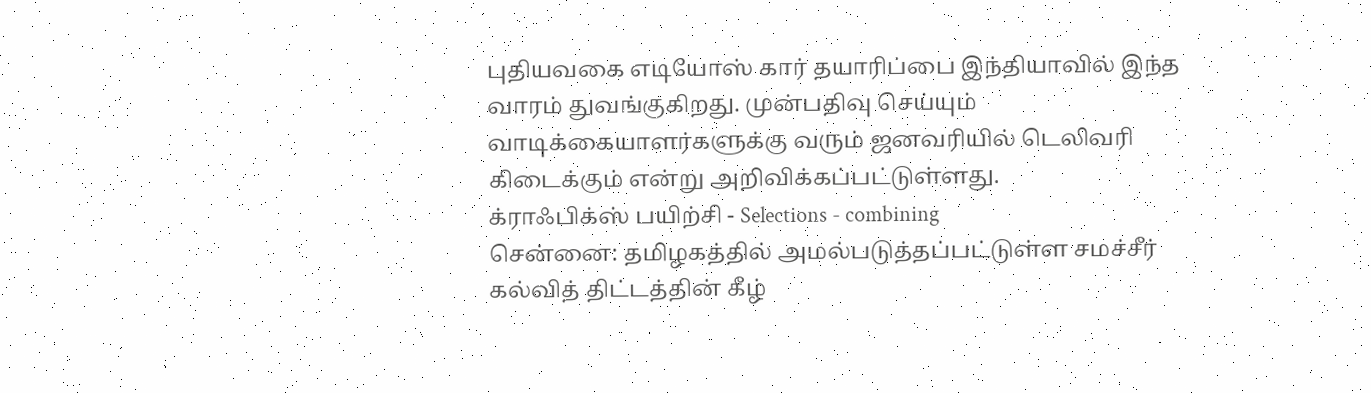புதியவகை எடியோஸ் கார் தயாரிப்பை இந்தியாவில் இந்த வாரம் துவங்குகிறது. முன்பதிவு செய்யும் வாடிக்கையாளர்களுக்கு வரும் ஜனவரியில் டெலிவரி கிடைக்கும் என்று அறிவிக்கப்பட்டுள்ளது.
க்ராஃபிக்ஸ் பயிற்சி - Selections - combining
சென்னை: தமிழகத்தில் அமல்படுத்தப்பட்டுள்ள சமச்சீர் கல்வித் திட்டத்தின் கீழ்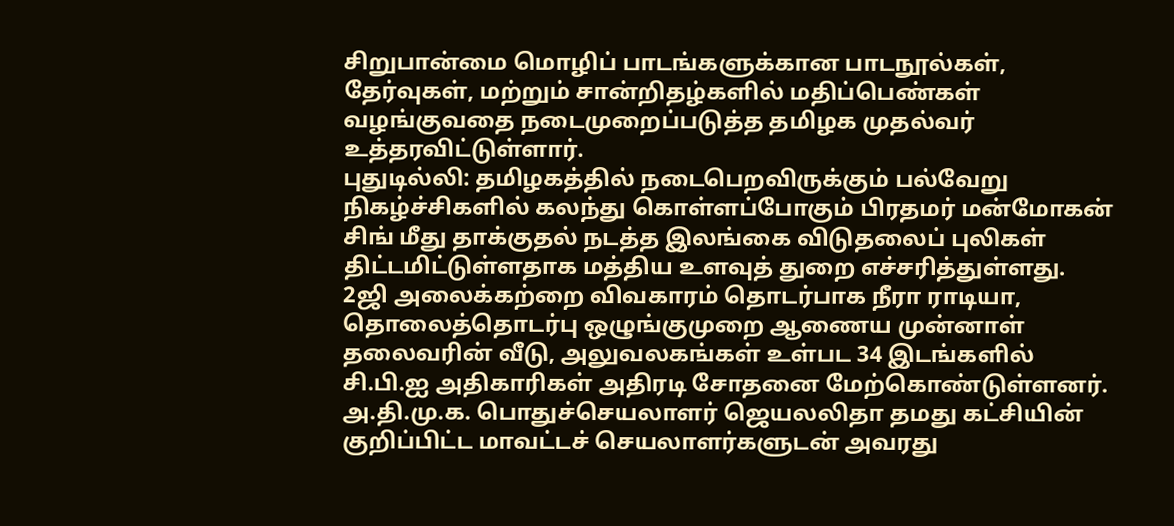சிறுபான்மை மொழிப் பாடங்களுக்கான பாடநூல்கள், தேர்வுகள், மற்றும் சான்றிதழ்களில் மதிப்பெண்கள் வழங்குவதை நடைமுறைப்படுத்த தமிழக முதல்வர் உத்தரவிட்டுள்ளார்.
புதுடில்லி: தமிழகத்தில் நடைபெறவிருக்கும் பல்வேறு நிகழ்ச்சிகளில் கலந்து கொள்ளப்போகும் பிரதமர் மன்மோகன் சிங் மீது தாக்குதல் நடத்த இலங்கை விடுதலைப் புலிகள் திட்டமிட்டுள்ளதாக மத்திய உளவுத் துறை எச்சரித்துள்ளது.
2ஜி அலைக்கற்றை விவகாரம் தொடர்பாக நீரா ராடியா, தொலைத்தொடர்பு ஒழுங்குமுறை ஆணைய முன்னாள் தலைவரின் வீடு, அலுவலகங்கள் உள்பட 34 இடங்களில் சி.பி.ஐ அதிகாரிகள் அதிரடி சோதனை மேற்கொண்டுள்ளனர்.
அ.தி.மு.க. பொதுச்செயலாளர் ஜெயலலிதா தமது கட்சியின் குறிப்பிட்ட மாவட்டச் செயலாளர்களுடன் அவரது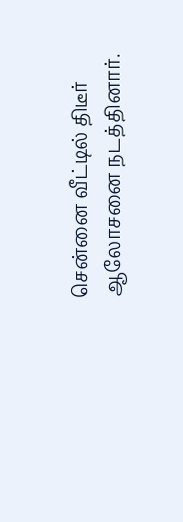சென்னை வீட்டில் திடீர் ஆலோசனை நடத்தினார்.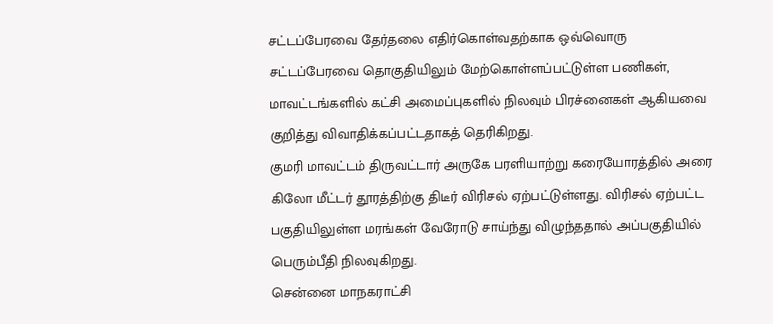சட்டப்பேரவை தேர்தலை எதிர்கொள்வதற்காக ஒவ்வொரு சட்டப்பேரவை தொகுதியிலும் மேற்கொள்ளப்பட்டுள்ள பணிகள், மாவட்டங்களில் கட்சி அமைப்புகளில் நிலவும் பிரச்னைகள் ஆகியவை குறித்து விவாதிக்கப்பட்டதாகத் தெரிகிறது.
குமரி மாவட்டம் திருவட்டார் அருகே பரளியாற்று கரையோரத்தில் அரை கிலோ மீட்டர் தூரத்திற்கு திடீர் விரிசல் ஏற்பட்டுள்ளது. விரிசல் ஏற்பட்ட பகுதியிலுள்ள மரங்கள் வேரோடு சாய்ந்து விழுந்ததால் அப்பகுதியில் பெரும்பீதி நிலவுகிறது.
சென்னை மாநகராட்சி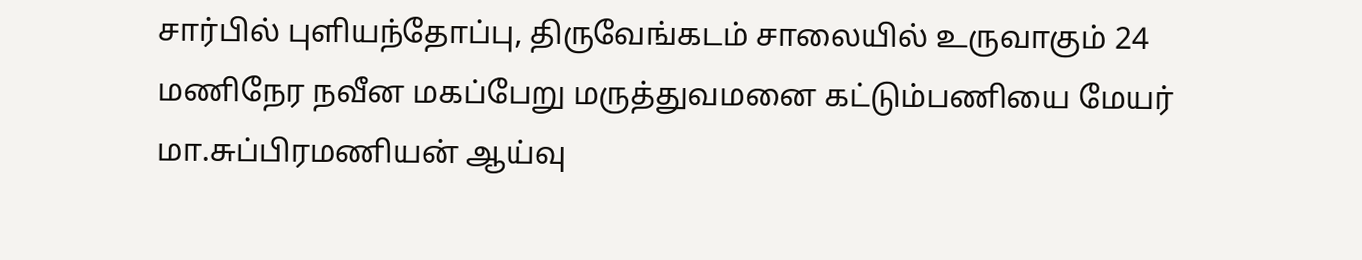சார்பில் புளியந்தோப்பு, திருவேங்கடம் சாலையில் உருவாகும் 24 மணிநேர நவீன மகப்பேறு மருத்துவமனை கட்டும்பணியை மேயர் மா.சுப்பிரமணியன் ஆய்வு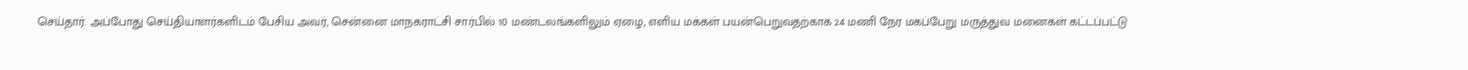செய்தார். அப்போது செய்தியாளர்களிடம் பேசிய அவர், சென்னை மாநகராட்சி சார்பில் 10 மண்டலங்களிலும் ஏழை, எளிய மக்கள் பயன்பெறுவதற்காக 24 மணி நேர மகப்பேறு மருத்துவ மனைகள் கட்டப்பட்டு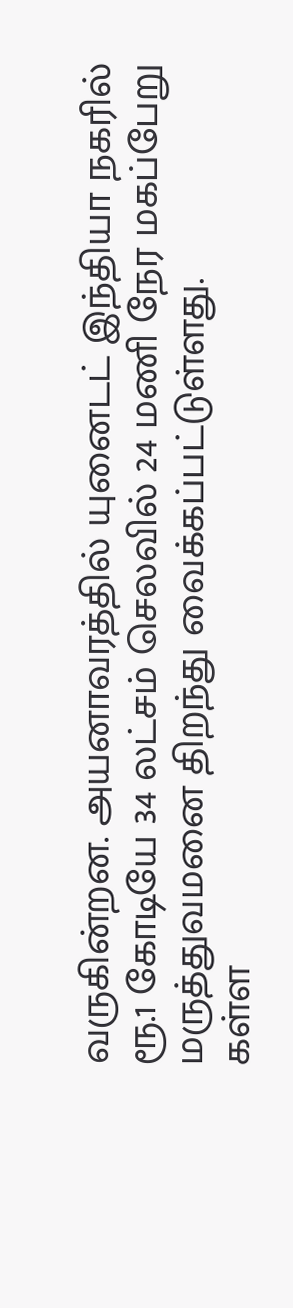வருகின்றன. அயனாவரத்தில் யுனைடட் இந்தியா நகரில் ரூ.1 கோடியே 34 லட்சம் செலவில் 24 மணி நேர மகப்பேறு மருத்துவமனை திறந்து வைக்கப்பட்டுள்ளது.
கள்ள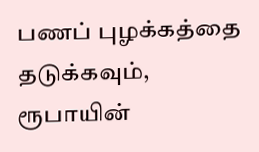பணப் புழக்கத்தை தடுக்கவும், ரூபாயின்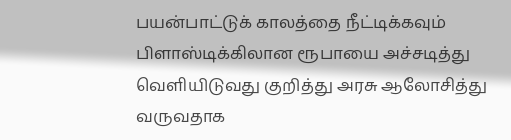பயன்பாட்டுக் காலத்தை நீட்டிக்கவும் பிளாஸ்டிக்கிலான ரூபாயை அச்சடித்து வெளியிடுவது குறித்து அரசு ஆலோசித்து வருவதாக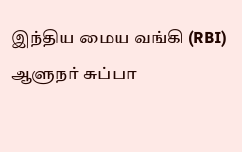இந்திய மைய வங்கி (RBI) ஆளுநர் சுப்பா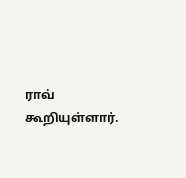ராவ் கூறியுள்ளார்.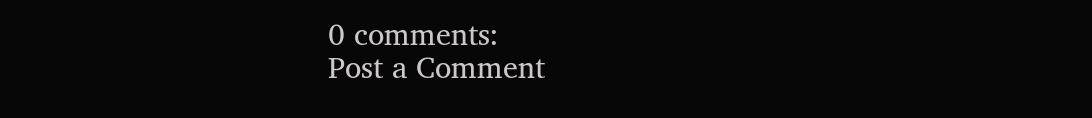0 comments:
Post a Comment